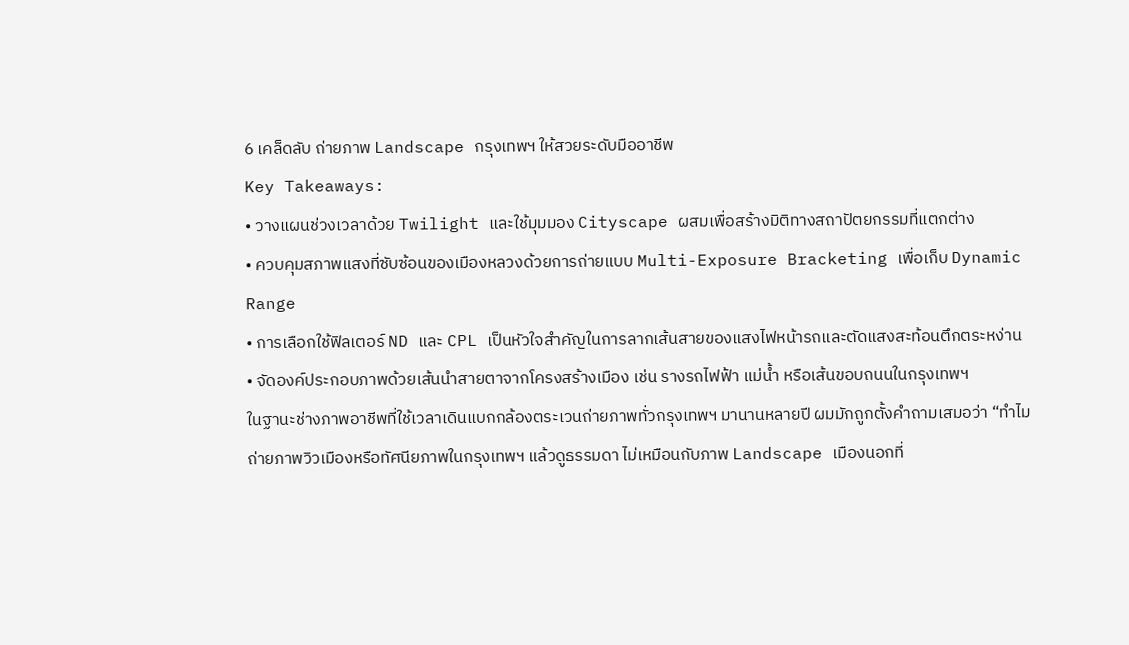6 เคล็ดลับ ถ่ายภาพ Landscape กรุงเทพฯ ให้สวยระดับมืออาชีพ
Key Takeaways:
• วางแผนช่วงเวลาด้วย Twilight และใช้มุมมอง Cityscape ผสมเพื่อสร้างมิติทางสถาปัตยกรรมที่แตกต่าง
• ควบคุมสภาพแสงที่ซับซ้อนของเมืองหลวงด้วยการถ่ายแบบ Multi-Exposure Bracketing เพื่อเก็บ Dynamic Range
• การเลือกใช้ฟิลเตอร์ ND และ CPL เป็นหัวใจสำคัญในการลากเส้นสายของแสงไฟหน้ารถและตัดแสงสะท้อนตึกตระหง่าน
• จัดองค์ประกอบภาพด้วยเส้นนำสายตาจากโครงสร้างเมือง เช่น รางรถไฟฟ้า แม่น้ำ หรือเส้นขอบถนนในกรุงเทพฯ
ในฐานะช่างภาพอาชีพที่ใช้เวลาเดินแบกกล้องตระเวนถ่ายภาพทั่วกรุงเทพฯ มานานหลายปี ผมมักถูกตั้งคำถามเสมอว่า “ทำไมถ่ายภาพวิวเมืองหรือทัศนียภาพในกรุงเทพฯ แล้วดูธรรมดา ไม่เหมือนกับภาพ Landscape เมืองนอกที่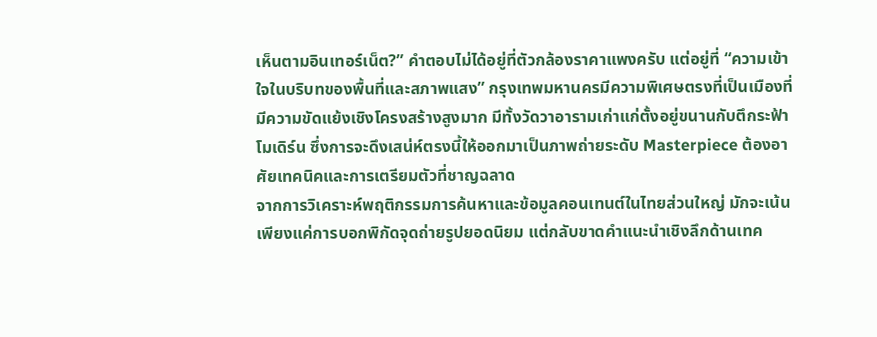เห็นตามอินเทอร์เน็ต?” คำตอบไม่ได้อยู่ที่ตัวกล้องราคาแพงครับ แต่อยู่ที่ “ความเข้าใจในบริบทของพื้นที่และสภาพแสง” กรุงเทพมหานครมีความพิเศษตรงที่เป็นเมืองที่มีความขัดแย้งเชิงโครงสร้างสูงมาก มีทั้งวัดวาอารามเก่าแก่ตั้งอยู่ขนานกับตึกระฟ้าโมเดิร์น ซึ่งการจะดึงเสน่ห์ตรงนี้ให้ออกมาเป็นภาพถ่ายระดับ Masterpiece ต้องอาศัยเทคนิคและการเตรียมตัวที่ชาญฉลาด
จากการวิเคราะห์พฤติกรรมการค้นหาและข้อมูลคอนเทนต์ในไทยส่วนใหญ่ มักจะเน้นเพียงแค่การบอกพิกัดจุดถ่ายรูปยอดนิยม แต่กลับขาดคำแนะนำเชิงลึกด้านเทค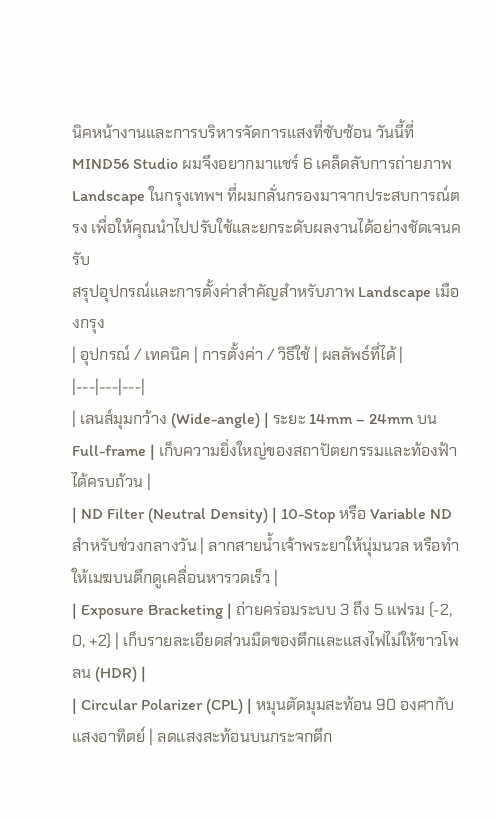นิคหน้างานและการบริหารจัดการแสงที่ซับซ้อน วันนี้ที่ MIND56 Studio ผมจึงอยากมาแชร์ 6 เคล็ดลับการถ่ายภาพ Landscape ในกรุงเทพฯ ที่ผมกลั่นกรองมาจากประสบการณ์ตรง เพื่อให้คุณนำไปปรับใช้และยกระดับผลงานได้อย่างชัดเจนครับ
สรุปอุปกรณ์และการตั้งค่าสำคัญสำหรับภาพ Landscape เมืองกรุง
| อุปกรณ์ / เทคนิค | การตั้งค่า / วิธีใช้ | ผลลัพธ์ที่ได้ |
|---|---|---|
| เลนส์มุมกว้าง (Wide-angle) | ระยะ 14mm – 24mm บน Full-frame | เก็บความยิ่งใหญ่ของสถาปัตยกรรมและท้องฟ้าได้ครบถ้วน |
| ND Filter (Neutral Density) | 10-Stop หรือ Variable ND สำหรับช่วงกลางวัน | ลากสายน้ำเจ้าพระยาให้นุ่มนวล หรือทำให้เมฆบนตึกดูเคลื่อนหารวดเร็ว |
| Exposure Bracketing | ถ่ายคร่อมระบบ 3 ถึง 5 แฟรม (-2, 0, +2) | เก็บรายละเอียดส่วนมืดของตึกและแสงไฟไม่ให้ขาวโพลน (HDR) |
| Circular Polarizer (CPL) | หมุนตัดมุมสะท้อน 90 องศากับแสงอาทิตย์ | ลดแสงสะท้อนบนกระจกตึก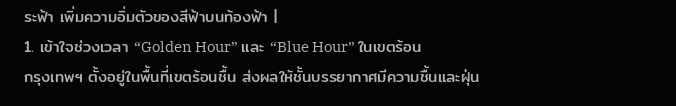ระฟ้า เพิ่มความอิ่มตัวของสีฟ้าบนท้องฟ้า |
1. เข้าใจช่วงเวลา “Golden Hour” และ “Blue Hour” ในเขตร้อน
กรุงเทพฯ ตั้งอยู่ในพื้นที่เขตร้อนชื้น ส่งผลให้ชั้นบรรยากาศมีความชื้นและฝุ่น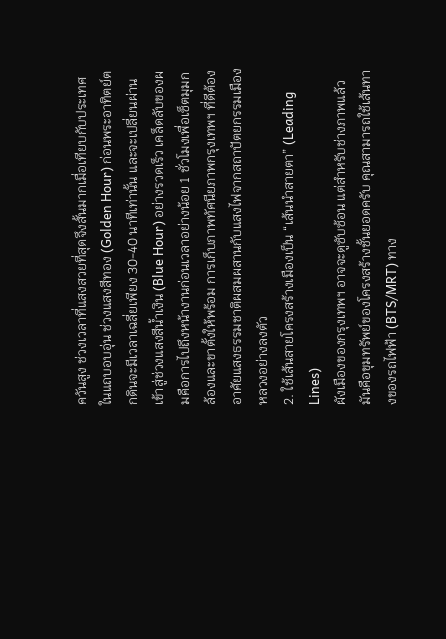ควันสูง ช่วงเวลาที่แสงสวยที่สุดจึงสั้นมากเมื่อเทียบกับประเทศในแถบอบอุ่น ช่วงแสงสีทอง (Golden Hour) ก่อนพระอาทิตย์ตกดินจะมีเวลาเฉลี่ยเพียง 30-40 นาทีเท่านั้น และจะเปลี่ยนผ่านเข้าสู่ช่วงแสงสีน้ำเงิน (Blue Hour) อย่างรวดเร็ว เคล็ดลับของผมคือการไปถึงหน้างานก่อนเวลาอย่างน้อย 1 ชั่วโมงเพื่อเซ็ตมุมกล้องและขาตั้งให้พร้อม การเก็บภาพทัศนียภาพกรุงเทพฯ ที่ดีต้องอาศัยแสงธรรมชาติผสมผสานกับแสงไฟจากสถาปัตยกรรมเมืองหลวงอย่างลงตัว
2. ใช้เส้นสายโครงสร้างเมืองเป็น “เส้นนำสายตา” (Leading Lines)
ผังเมืองของกรุงเทพฯ อาจจะดูซับซ้อน แต่สำหรับช่างภาพแล้ว มันคือขุมทรัพย์ของโครงสร้างชั้นยอดครับ คุณสามารถใช้เส้นทางของรถไฟฟ้า (BTS/MRT) ทาง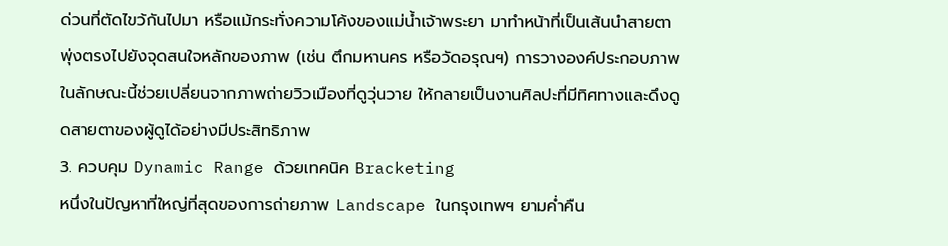ด่วนที่ตัดไขว้กันไปมา หรือแม้กระทั่งความโค้งของแม่น้ำเจ้าพระยา มาทำหน้าที่เป็นเส้นนำสายตาพุ่งตรงไปยังจุดสนใจหลักของภาพ (เช่น ตึกมหานคร หรือวัดอรุณฯ) การวางองค์ประกอบภาพในลักษณะนี้ช่วยเปลี่ยนจากภาพถ่ายวิวเมืองที่ดูวุ่นวาย ให้กลายเป็นงานศิลปะที่มีทิศทางและดึงดูดสายตาของผู้ดูได้อย่างมีประสิทธิภาพ
3. ควบคุม Dynamic Range ด้วยเทคนิค Bracketing
หนึ่งในปัญหาที่ใหญ่ที่สุดของการถ่ายภาพ Landscape ในกรุงเทพฯ ยามค่ำคืน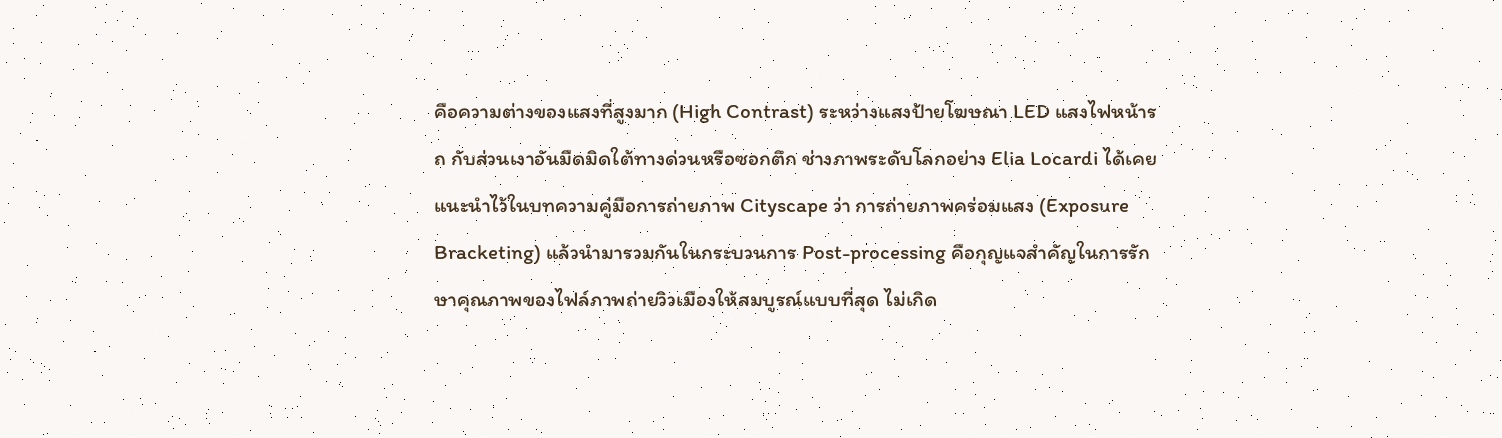คือความต่างของแสงที่สูงมาก (High Contrast) ระหว่างแสงป้ายโฆษณา LED แสงไฟหน้ารถ กับส่วนเงาอันมืดมิดใต้ทางด่วนหรือซอกตึก ช่างภาพระดับโลกอย่าง Elia Locardi ได้เคยแนะนำไว้ในบทความคู่มือการถ่ายภาพ Cityscape ว่า การถ่ายภาพคร่อมแสง (Exposure Bracketing) แล้วนำมารวมกันในกระบวนการ Post-processing คือกุญแจสำคัญในการรักษาคุณภาพของไฟล์ภาพถ่ายวิวเมืองให้สมบูรณ์แบบที่สุด ไม่เกิด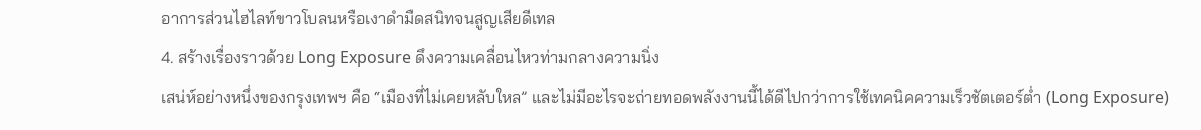อาการส่วนไฮไลท์ขาวโบลนหรือเงาดำมืดสนิทจนสูญเสียดีเทล
4. สร้างเรื่องราวด้วย Long Exposure ดึงความเคลื่อนไหวท่ามกลางความนิ่ง
เสน่ห์อย่างหนึ่งของกรุงเทพฯ คือ “เมืองที่ไม่เคยหลับใหล” และไม่มีอะไรจะถ่ายทอดพลังงานนี้ได้ดีไปกว่าการใช้เทคนิคความเร็วชัตเตอร์ต่ำ (Long Exposure)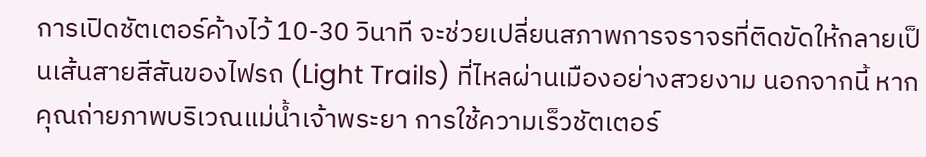การเปิดชัตเตอร์ค้างไว้ 10-30 วินาที จะช่วยเปลี่ยนสภาพการจราจรที่ติดขัดให้กลายเป็นเส้นสายสีสันของไฟรถ (Light Trails) ที่ไหลผ่านเมืองอย่างสวยงาม นอกจากนี้ หากคุณถ่ายภาพบริเวณแม่น้ำเจ้าพระยา การใช้ความเร็วชัตเตอร์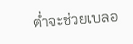ต่ำจะช่วยเบลอ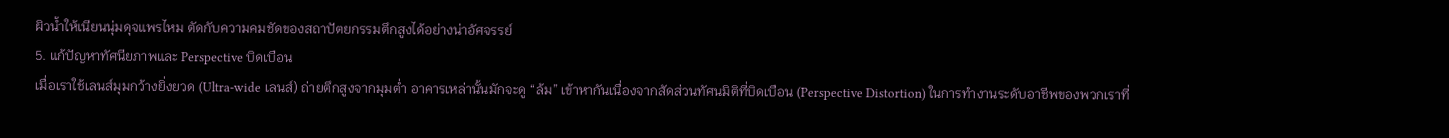ผิวน้ำให้เนียนนุ่มดุจแพรไหม ตัดกับความคมชัดของสถาปัตยกรรมตึกสูงได้อย่างน่าอัศจรรย์
5. แก้ปัญหาทัศนียภาพและ Perspective บิดเบือน
เมื่อเราใช้เลนส์มุมกว้างยิ่งยวด (Ultra-wide เลนส์) ถ่ายตึกสูงจากมุมต่ำ อาคารเหล่านั้นมักจะดู “ล้ม” เข้าหากันเนื่องจากสัดส่วนทัศนมิติที่บิดเบือน (Perspective Distortion) ในการทำงานระดับอาชีพของพวกเราที่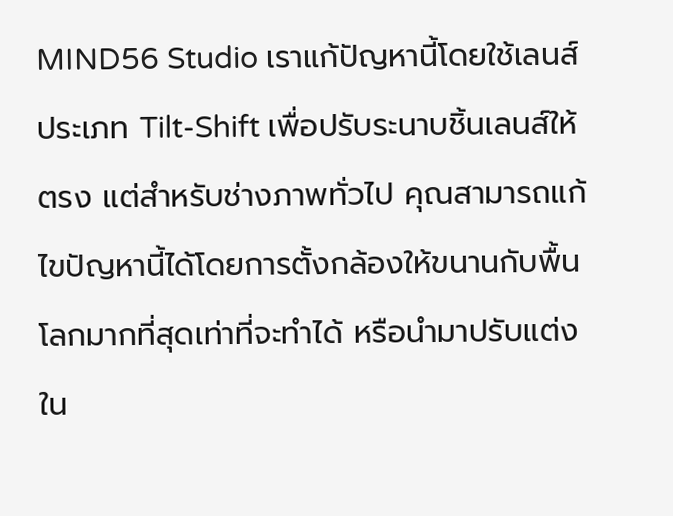MIND56 Studio เราแก้ปัญหานี้โดยใช้เลนส์ประเภท Tilt-Shift เพื่อปรับระนาบชิ้นเลนส์ให้ตรง แต่สำหรับช่างภาพทั่วไป คุณสามารถแก้ไขปัญหานี้ได้โดยการตั้งกล้องให้ขนานกับพื้นโลกมากที่สุดเท่าที่จะทำได้ หรือนำมาปรับแต่งใน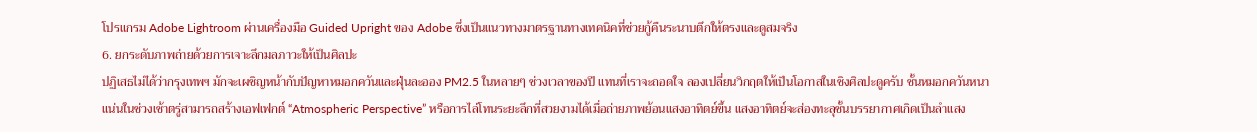โปรแกรม Adobe Lightroom ผ่านเครื่องมือ Guided Upright ของ Adobe ซึ่งเป็นแนวทางมาตรฐานทางเทคนิคที่ช่วยกู้คืนระนาบตึกให้ตรงและดูสมจริง
6. ยกระดับภาพถ่ายด้วยการเจาะลึกมลภาวะให้เป็นศิลปะ
ปฏิเสธไม่ได้ว่ากรุงเทพฯ มักจะเผชิญหน้ากับปัญหาหมอกควันและฝุ่นละออง PM2.5 ในหลายๆ ช่วงเวลาของปี แทนที่เราจะถอดใจ ลองเปลี่ยนวิกฤตให้เป็นโอกาสในเชิงศิลปะดูครับ ชั้นหมอกควันหนาแน่นในช่วงเช้าตรู่สามารถสร้างเอฟเฟกต์ “Atmospheric Perspective” หรือการไล่โทนระยะลึกที่สวยงามได้เมื่อถ่ายภาพย้อนแสงอาทิตย์ขึ้น แสงอาทิตย์จะส่องทะลุชั้นบรรยากาศเกิดเป็นลำแสง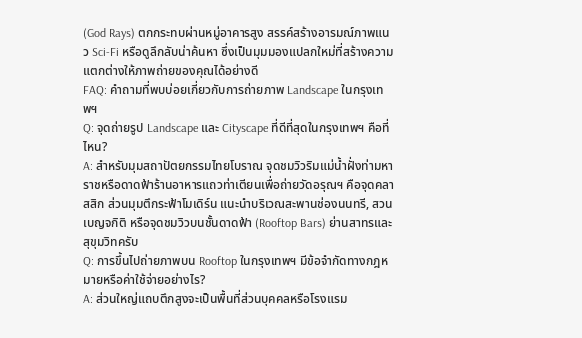(God Rays) ตกกระทบผ่านหมู่อาคารสูง สรรค์สร้างอารมณ์ภาพแนว Sci-Fi หรือดูลึกลับน่าค้นหา ซึ่งเป็นมุมมองแปลกใหม่ที่สร้างความแตกต่างให้ภาพถ่ายของคุณได้อย่างดี
FAQ: คำถามที่พบบ่อยเกี่ยวกับการถ่ายภาพ Landscape ในกรุงเทพฯ
Q: จุดถ่ายรูป Landscape และ Cityscape ที่ดีที่สุดในกรุงเทพฯ คือที่ไหน?
A: สำหรับมุมสถาปัตยกรรมไทยโบราณ จุดชมวิวริมแม่น้ำฝั่งท่ามหาราชหรือดาดฟ้าร้านอาหารแถวท่าเตียนเพื่อถ่ายวัดอรุณฯ คือจุดคลาสสิก ส่วนมุมตึกระฟ้าโมเดิร์น แนะนำบริเวณสะพานช่องนนทรี, สวนเบญจกิติ หรือจุดชมวิวบนชั้นดาดฟ้า (Rooftop Bars) ย่านสาทรและสุขุมวิทครับ
Q: การขึ้นไปถ่ายภาพบน Rooftop ในกรุงเทพฯ มีข้อจำกัดทางกฎหมายหรือค่าใช้จ่ายอย่างไร?
A: ส่วนใหญ่แถบตึกสูงจะเป็นพื้นที่ส่วนบุคคลหรือโรงแรม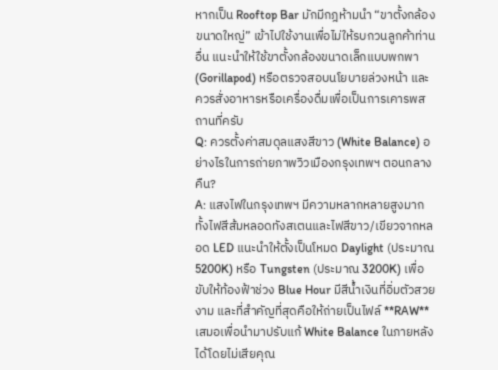หากเป็น Rooftop Bar มักมีกฎห้ามนำ “ขาตั้งกล้องขนาดใหญ่” เข้าไปใช้งานเพื่อไม่ให้รบกวนลูกค้าท่านอื่น แนะนำให้ใช้ขาตั้งกล้องขนาดเล็กแบบพกพา (Gorillapod) หรือตรวจสอบนโยบายล่วงหน้า และควรสั่งอาหารหรือเครื่องดื่มเพื่อเป็นการเคารพสถานที่ครับ
Q: ควรตั้งค่าสมดุลแสงสีขาว (White Balance) อย่างไรในการถ่ายภาพวิวเมืองกรุงเทพฯ ตอนกลางคืน?
A: แสงไฟในกรุงเทพฯ มีความหลากหลายสูงมาก ทั้งไฟสีส้มหลอดทังสเตนและไฟสีขาว/เขียวจากหลอด LED แนะนำให้ตั้งเป็นโหมด Daylight (ประมาณ 5200K) หรือ Tungsten (ประมาณ 3200K) เพื่อขับให้ท้องฟ้าช่วง Blue Hour มีสีน้ำเงินที่อิ่มตัวสวยงาม และที่สำคัญที่สุดคือให้ถ่ายเป็นไฟล์ **RAW** เสมอเพื่อนำมาปรับแก้ White Balance ในภายหลังได้โดยไม่เสียคุณ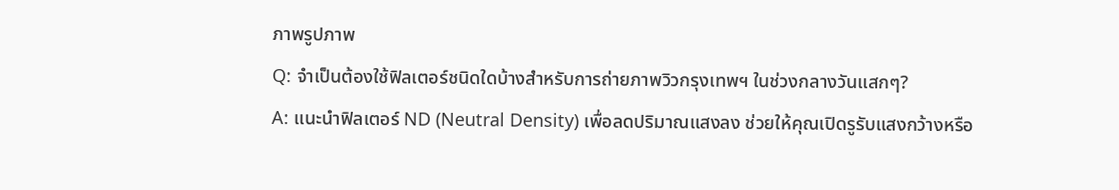ภาพรูปภาพ
Q: จำเป็นต้องใช้ฟิลเตอร์ชนิดใดบ้างสำหรับการถ่ายภาพวิวกรุงเทพฯ ในช่วงกลางวันแสกๆ?
A: แนะนำฟิลเตอร์ ND (Neutral Density) เพื่อลดปริมาณแสงลง ช่วยให้คุณเปิดรูรับแสงกว้างหรือ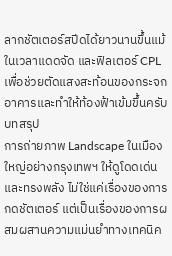ลากชัตเตอร์สปีดได้ยาวนานขึ้นแม้ในเวลาแดดจัด และฟิลเตอร์ CPL เพื่อช่วยตัดแสงสะท้อนของกระจกอาคารและทำให้ท้องฟ้าเข้มขึ้นครับ
บทสรุป
การถ่ายภาพ Landscape ในเมืองใหญ่อย่างกรุงเทพฯ ให้ดูโดดเด่นและทรงพลัง ไม่ใช่แค่เรื่องของการกดชัตเตอร์ แต่เป็นเรื่องของการผสมผสานความแม่นยำทางเทคนิค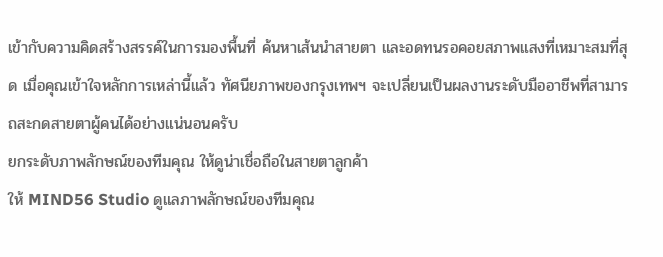เข้ากับความคิดสร้างสรรค์ในการมองพื้นที่ ค้นหาเส้นนำสายตา และอดทนรอคอยสภาพแสงที่เหมาะสมที่สุด เมื่อคุณเข้าใจหลักการเหล่านี้แล้ว ทัศนียภาพของกรุงเทพฯ จะเปลี่ยนเป็นผลงานระดับมืออาชีพที่สามารถสะกดสายตาผู้คนได้อย่างแน่นอนครับ
ยกระดับภาพลักษณ์ของทีมคุณ ให้ดูน่าเชื่อถือในสายตาลูกค้า
ให้ MIND56 Studio ดูแลภาพลักษณ์ของทีมคุณ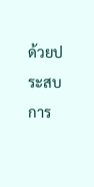ด้วยประสบการ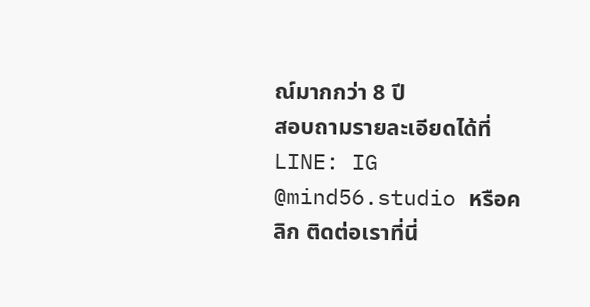ณ์มากกว่า 8 ปี
สอบถามรายละเอียดได้ที่ LINE: IG @mind56.studio หรือคลิก ติดต่อเราที่นี่